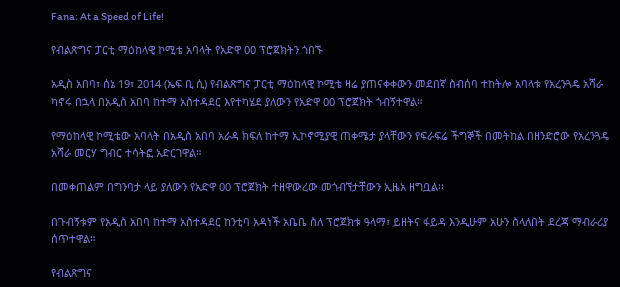Fana: At a Speed of Life!

የብልጽግና ፓርቲ ማዕከላዊ ኮሚቴ አባላት የአድዋ 00 ፕሮጀክትን ጎበኙ

አዲስ አበባ፣ ሰኔ 19፣ 2014 (ኤፍ ቢ ሲ) የብልጽግና ፓርቲ ማዕከላዊ ኮሚቴ ዛሬ ያጠናቀቀውን መደበኛ ስብሰባ ተከትሎ አባላቱ የአረንጓዴ አሻራ ካኖሩ በኋላ በአዲስ አበባ ከተማ አስተዳደር እየተካሄደ ያለውን የአድዋ 00 ፕሮጀክት ጎብኝተዋል።

የማዕከላዊ ኮሚቴው አባላት በአዲስ አበባ አራዳ ክፍለ ከተማ ኢኮኖሚያዊ ጠቀሜታ ያላቸውን የፍራፍሬ ችግኞች በመትከል በዘንድሮው የአረንጓዴ አሻራ መርሃ ግብር ተሳትፎ አድርገዋል።

በመቀጠልም በግንባታ ላይ ያለውን የአድዋ 00 ፕሮጀክት ተዘዋውረው መጎብኘታቸውን ኢዜአ ዘግቧል፡፡

በጉብኝቱም የአዲስ አበባ ከተማ አስተዳደር ከንቲባ አዳነች አቤቤ ስለ ፕሮጀክቱ ዓላማ፣ ይዘትና ፋይዳ እንዲሁም አሁን ስላለበት ደረጃ ማብራሪያ ሰጥተዋል።

የብልጽግና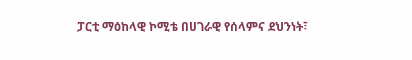ፓርቲ ማዕከላዊ ኮሚቴ በሀገራዊ የሰላምና ደህንነት፣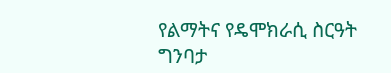የልማትና የዴሞክራሲ ስርዓት ግንባታ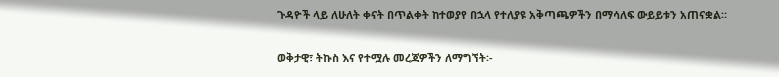ጉዳዮች ላይ ለሁለት ቀናት በጥልቀት ከተወያየ በኋላ የተለያዩ አቅጣጫዎችን በማሳለፍ ውይይቱን አጠናቋል።

ወቅታዊ፣ ትኩስ እና የተሟሉ መረጃዎችን ለማግኘት፡-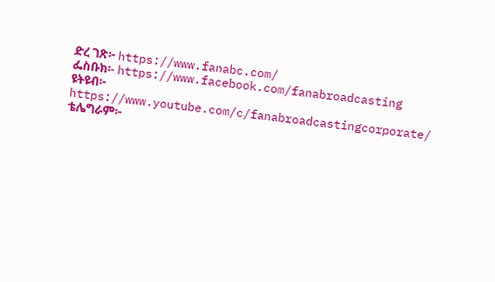ድረ ገጽ፦ https://www.fanabc.com/
ፌስቡክ፡- https://www.facebook.com/fanabroadcasting
ዩትዩብ፦ https://www.youtube.com/c/fanabroadcastingcorporate/
ቴሌግራም፦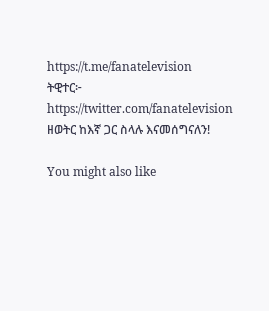https://t.me/fanatelevision
ትዊተር፦ https://twitter.com/fanatelevision
ዘወትር ከእኛ ጋር ስላሉ እናመሰግናለን!

You might also like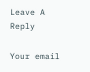Leave A Reply

Your email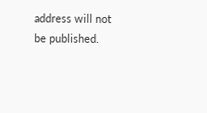address will not be published.